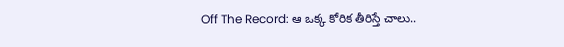Off The Record: ఆ ఒక్క కోరిక తీరిస్తే చాలు..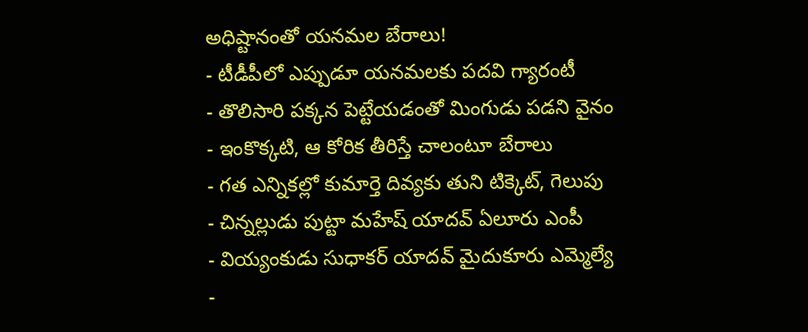అధిష్టానంతో యనమల బేరాలు!
- టీడీపీలో ఎప్పుడూ యనమలకు పదవి గ్యారంటీ
- తొలిసారి పక్కన పెట్టేయడంతో మింగుడు పడని వైనం
- ఇంకొక్కటి, ఆ కోరిక తీరిస్తే చాలంటూ బేరాలు
- గత ఎన్నికల్లో కుమార్తె దివ్యకు తుని టిక్కెట్, గెలుపు
- చిన్నల్లుడు పుట్టా మహేష్ యాదవ్ ఏలూరు ఎంపీ
- వియ్యంకుడు సుధాకర్ యాదవ్ మైదుకూరు ఎమ్మెల్యే
-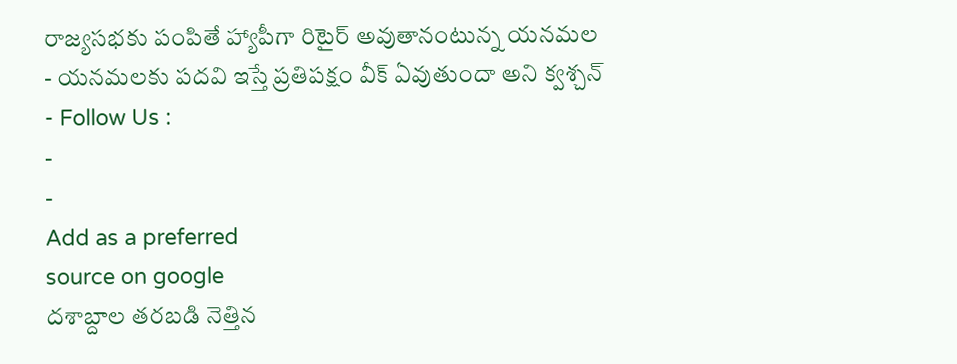రాజ్యసభకు పంపితే హ్యాపీగా రిటైర్ అవుతానంటున్న యనమల
- యనమలకు పదవి ఇస్తే ప్రతిపక్షం వీక్ ఏవుతుందా అని క్వశ్చన్
- Follow Us :
-
-
Add as a preferred
source on google
దశాబ్దాల తరబడి నెత్తిన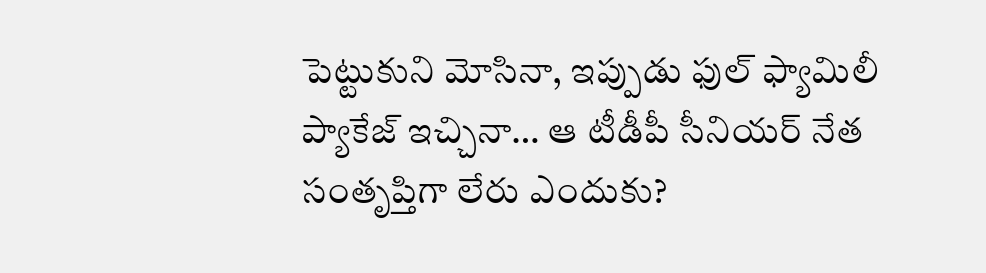పెట్టుకుని మోసినా, ఇప్పుడు ఫుల్ ఫ్యామిలీ ప్యాకేజ్ ఇచ్చినా… ఆ టీడీపీ సీనియర్ నేత సంతృప్తిగా లేరు ఎందుకు?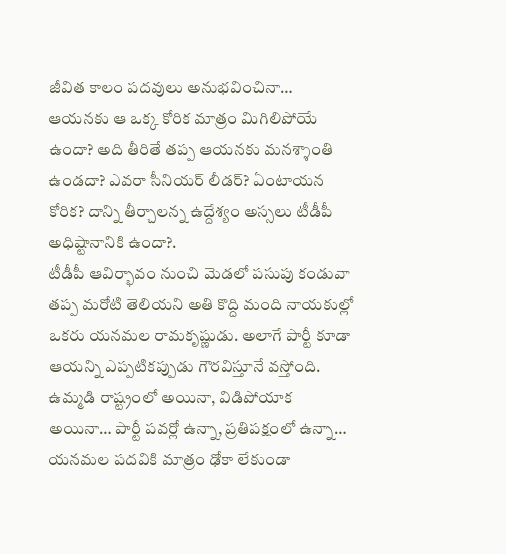జీవిత కాలం పదవులు అనుభవించినా… ఆయనకు ఆ ఒక్క కోరిక మాత్రం మిగిలిపోయే ఉందా? అది తీరితే తప్ప ఆయనకు మనశ్శాంతి ఉండదా? ఎవరా సీనియర్ లీడర్? ఏంటాయన కోరిక? దాన్ని తీర్చాలన్న ఉద్దేశ్యం అస్సలు టీడీపీ అధిష్టానానికి ఉందా?.
టీడీపీ ఆవిర్భావం నుంచి మెడలో పసుపు కండువా తప్ప మరోటి తెలియని అతి కొద్ది మంది నాయకుల్లో ఒకరు యనమల రామకృష్ణుడు. అలాగే పార్టీ కూడా ఆయన్ని ఎప్పటికప్పుడు గౌరవిస్తూనే వస్తోంది. ఉమ్మడి రాష్ట్రంలో అయినా, విడిపోయాక అయినా… పార్టీ పవర్లో ఉన్నా, ప్రతిపక్షంలో ఉన్నా… యనమల పదవికి మాత్రం ఢోకా లేకుండా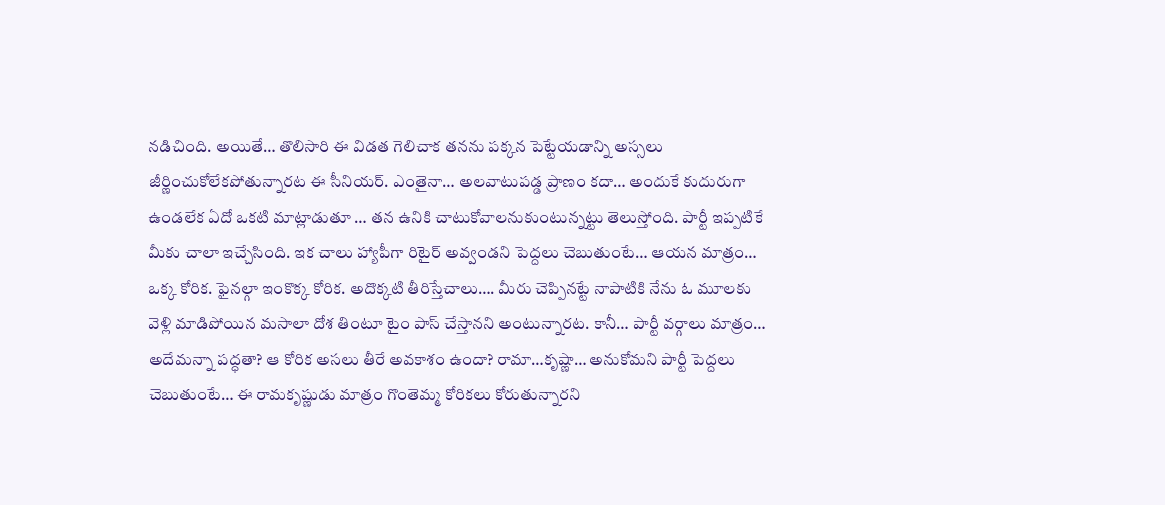నడిచింది. అయితే… తొలిసారి ఈ విడత గెలిచాక తనను పక్కన పెట్టేయడాన్ని అస్సలు జీర్ణించుకోలేకపోతున్నారట ఈ సీనియర్. ఎంతైనా… అలవాటుపడ్డ ప్రాణం కదా… అందుకే కుదురుగా ఉండలేక ఏదో ఒకటి మాట్లాడుతూ … తన ఉనికి చాటుకోవాలనుకుంటున్నట్టు తెలుస్తోంది. పార్టీ ఇప్పటికే మీకు చాలా ఇచ్చేసింది. ఇక చాలు హ్యాపీగా రిటైర్ అవ్వండని పెద్దలు చెబుతుంటే… ఆయన మాత్రం… ఒక్క కోరిక. ఫైనల్గా ఇంకొక్క కోరిక. అదొక్కటి తీరిస్తేచాలు…. మీరు చెప్పినట్టే నాపాటికి నేను ఓ మూలకు వెళ్లి మాడిపోయిన మసాలా దోశ తింటూ టైం పాస్ చేస్తానని అంటున్నారట. కానీ… పార్టీ వర్గాలు మాత్రం… అదేమన్నా పద్ధతా? ఆ కోరిక అసలు తీరే అవకాశం ఉందా? రామా…కృష్ణా… అనుకోమని పార్టీ పెద్దలు చెబుతుంటే… ఈ రామకృష్ణుడు మాత్రం గొంతెమ్మ కోరికలు కోరుతున్నారని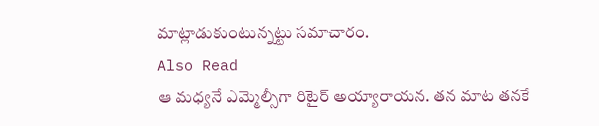మాట్లాడుకుంటున్నట్టు సమాచారం.
Also Read
ఆ మధ్యనే ఎమ్మెల్సీగా రిటైర్ అయ్యారాయన. తన మాట తనకే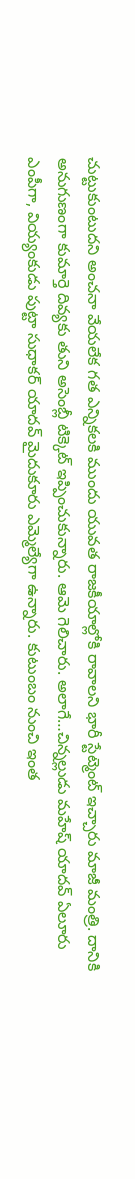చుట్టుకుంటుదని అంచనా వేయలేక గత ఎన్నికలకి ముందు యువత రాజకీయాల్లోకి రావాలని భారీ స్టేట్మెంట్ ఇచ్చారు మాజీ మంత్రి. దానికి అనుగుణంగా కుమార్తె దివ్యకు తుని అసెంబ్లీ టిక్కెట్ ఇప్పించుకున్నారు. ఆమె గెలిచారు. అలాగే…చిన్నల్లుడు మహేష్ యాదవ్ ఏలూరు ఎంపీగా, వియ్యంకుడు పుట్టా సుధాకర్ యాదవ్ మైదుకూరు ఎమ్మెల్యేగా ఉన్నారు. కుటుంబం నుంచి ఇంత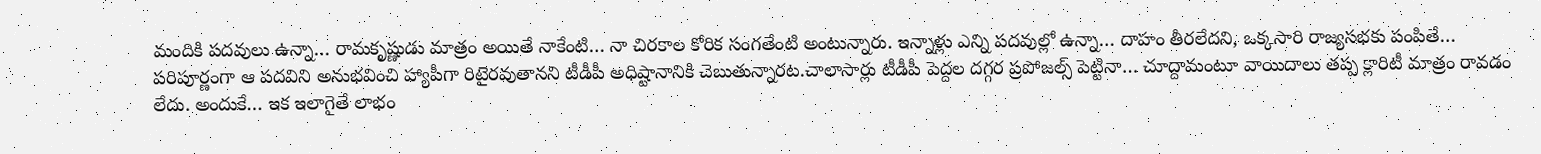మందికి పదవులు ఉన్నా… రామకృష్ణుడు మాత్రం అయితే నాకేంటి… నా చిరకాల కోరిక సంగతేంటి అంటున్నారు. ఇన్నాళ్లు ఎన్ని పదవుల్లో ఉన్నా… దాహం తీరలేదని, ఒక్కసారి రాజ్యసభకు పంపితే… పరిపూర్ణంగా ఆ పదవిని అనుభవించి హ్యాపీగా రిటైరవుతానని టీడీపీ అధిష్టానానికి చెబుతున్నారట.చాలాసార్లు టీడీపీ పెద్దల దగ్గర ప్రపోజల్స్ పెట్టినా… చూద్దామంటూ వాయిదాలు తప్ప క్లారిటీ మాత్రం రావడం లేదు. అందుకే… ఇక ఇలాగైతే లాభం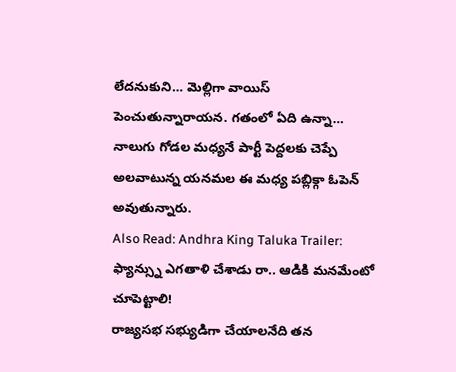లేదనుకుని… మెల్లిగా వాయిస్ పెంచుతున్నారాయన. గతంలో ఏది ఉన్నా… నాలుగు గోడల మధ్యనే పార్టీ పెద్దలకు చెప్పే అలవాటున్న యనమల ఈ మధ్య పబ్లిక్గా ఓపెన్ అవుతున్నారు.
Also Read: Andhra King Taluka Trailer: ఫ్యాన్స్ను ఎగతాళి చేశాడు రా.. ఆడికి మనమేంటో చూపెట్టాలి!
రాజ్యసభ సభ్యుడిగా చేయాలనేది తన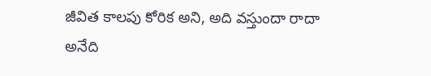జీవిత కాలపు కోరిక అని, అది వస్తుందా రాదా అనేది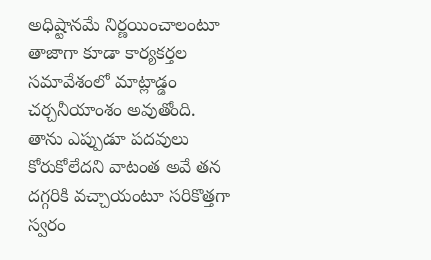అధిష్టానమే నిర్ణయించాలంటూ తాజాగా కూడా కార్యకర్తల సమావేశంలో మాట్లాడ్డం చర్చనీయాంశం అవుతోంది. తాను ఎప్పుడూ పదవులు కోరుకోలేదని వాటంత అవే తన దగ్గరికి వచ్చాయంటూ సరికొత్తగా స్వరం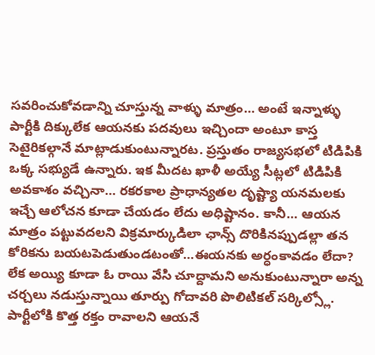సవరించుకోవడాన్ని చూస్తున్న వాళ్ళు మాత్రం… అంటే ఇన్నాళ్ళు పార్టీకి దిక్కులేక ఆయనకు పదవులు ఇచ్చిందా అంటూ కాస్త సెటైరికల్గానే మాట్లాడుకుంటున్నారట. ప్రస్తుతం రాజ్యసభలో టిడిపికి ఒక్క సభ్యుడే ఉన్నారు. ఇక మీదట ఖాళీ అయ్యే సీట్లలో టిడిపికి అవకాశం వచ్చినా… రకరకాల ప్రాధాన్యతల దృష్ట్యా యనమలకు ఇచ్చే ఆలోచన కూడా చేయడం లేదు అధిష్టానం. కానీ… ఆయన మాత్రం పట్టువదలని విక్రమార్కుడిలా ఛాన్స్ దొరికినప్పుడల్లా తన కోరికను బయటపెడుతుండటంతో…ఈయనకు అర్ధంకావడం లేదా? లేక అయ్యి కూడా ఓ రాయి వేసి చూద్దామని అనుకుంటున్నారా అన్న చర్చలు నడుస్తున్నాయి తూర్పు గోదావరి పొలిటికల్ సర్కిల్స్లో. పార్టీలోకి కొత్త రక్తం రావాలని ఆయనే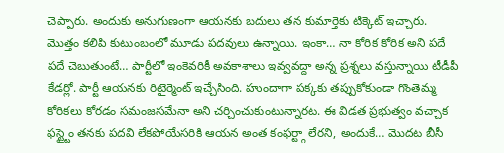చెప్పారు. అందుకు అనుగుణంగా ఆయనకు బదులు తన కుమార్తెకు టిక్కెట్ ఇచ్చారు. మొత్తం కలిపి కుటుంబంలో మూడు పదవులు ఉన్నాయి. ఇంకా… నా కోరిక కోరిక అని పదే పదే చెబుతుంటే… పార్టీలో ఇంకెవరికీ అవకాశాలు ఇవ్వవద్దా అన్న ప్రశ్నలు వస్తున్నాయి టీడీపీ కేడర్లో. పార్టీ ఆయనకు రిటైర్మెంట్ ఇచ్చేసింది. హుందాగా పక్కకు తప్పుకోకుండా గొంతెమ్మ కోరికలు కోరడం సమంజసమేనా అని చర్చించుకుంటున్నారట. ఈ విడత ప్రభుత్వం వచ్చాక ఫస్ట్టైం తనకు పదవి లేకపోయేసరికి ఆయన అంత కంఫర్ట్గా లేరని, అందుకే… మొదట బీసీ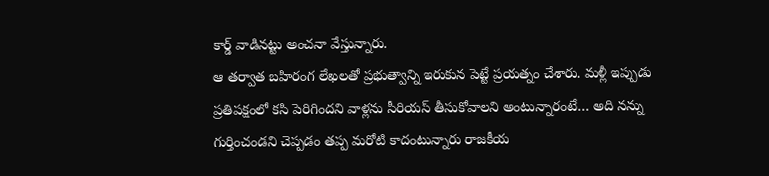కార్డ్ వాడినట్టు అంచనా వేస్తున్నారు.
ఆ తర్వాత బహిరంగ లేఖలతో ప్రభుత్వాన్ని ఇరుకున పెట్టే ప్రయత్నం చేశారు. మళ్లీ ఇప్పుడు ప్రతిపక్షంలో కసి పెరిగిందని వాళ్లను సీరియస్ తీసుకోవాలని అంటున్నారంటే… అది నన్ను గుర్తించండని చెప్పడం తప్ప మరోటి కాదంటున్నారు రాజకీయ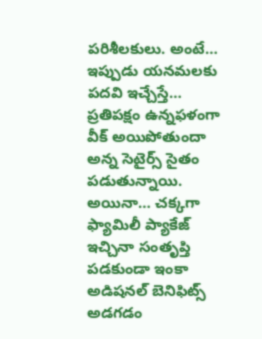పరిశీలకులు. అంటే… ఇప్పుడు యనమలకు పదవి ఇచ్చేస్తే… ప్రతిపక్షం ఉన్నఫళంగా వీక్ అయిపోతుందా అన్న సెటైర్స్ సైతం పడుతున్నాయి. అయినా… చక్కగా ఫ్యామిలీ ప్యాకేజ్ ఇచ్చినా సంతృప్తి పడకుండా ఇంకా అడిషనల్ బెనిఫిట్స్ అడగడం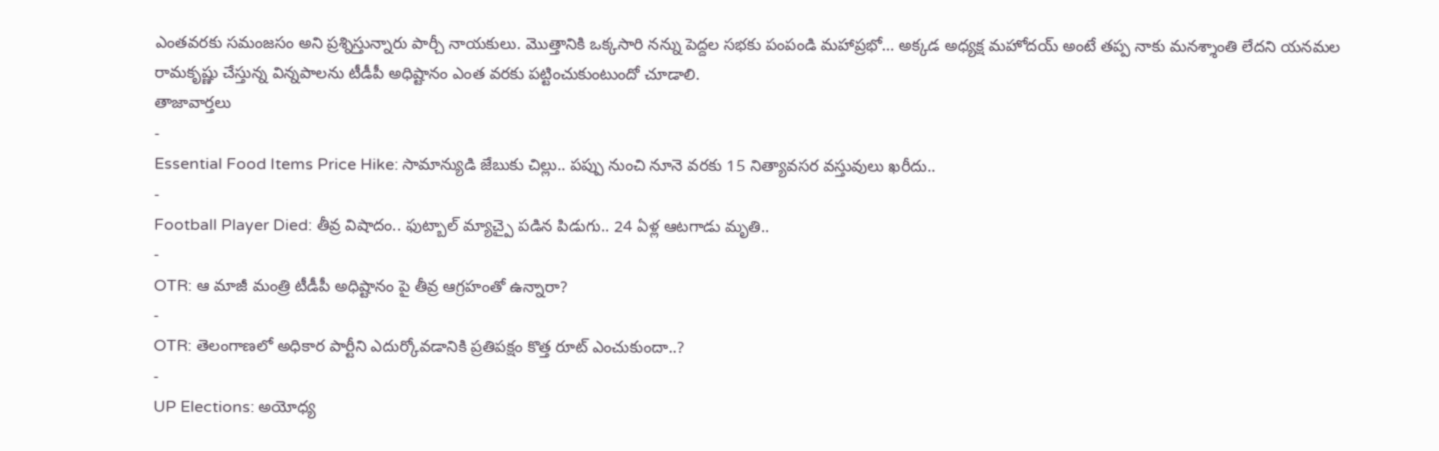ఎంతవరకు సమంజసం అని ప్రశ్నిస్తున్నారు పార్చీ నాయకులు. మొత్తానికి ఒక్కసారి నన్ను పెద్దల సభకు పంపండి మహాప్రభో… అక్కడ అధ్యక్ష మహోదయ్ అంటే తప్ప నాకు మనశ్శాంతి లేదని యనమల రామకృష్ణు చేస్తున్న విన్నపాలను టీడీపీ అధిష్టానం ఎంత వరకు పట్టించుకుంటుందో చూడాలి.
తాజావార్తలు
-
Essential Food Items Price Hike: సామాన్యుడి జేబుకు చిల్లు.. పప్పు నుంచి నూనె వరకు 15 నిత్యావసర వస్తువులు ఖరీదు..
-
Football Player Died: తీవ్ర విషాదం.. ఫుట్బాల్ మ్యాచ్పై పడిన పిడుగు.. 24 ఏళ్ల ఆటగాడు మృతి..
-
OTR: ఆ మాజీ మంత్రి టీడీపీ అధిష్టానం పై తీవ్ర ఆగ్రహంతో ఉన్నారా?
-
OTR: తెలంగాణలో అధికార పార్టీని ఎదుర్కోవడానికి ప్రతిపక్షం కొత్త రూట్ ఎంచుకుందా..?
-
UP Elections: అయోధ్య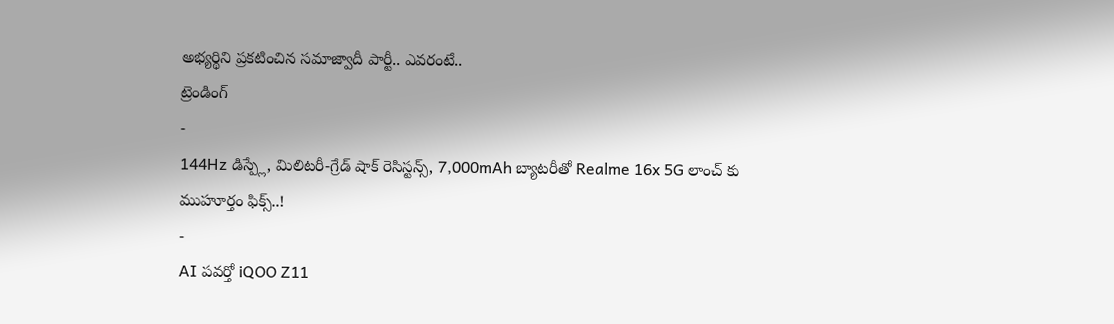అభ్యర్థిని ప్రకటించిన సమాజ్వాదీ పార్టీ.. ఎవరంటే..
ట్రెండింగ్
-
144Hz డిస్ప్లే, మిలిటరీ-గ్రేడ్ షాక్ రెసిస్టన్స్, 7,000mAh బ్యాటరీతో Realme 16x 5G లాంచ్ కు ముహూర్తం ఫిక్స్..!
-
AI పవర్తో iQOO Z11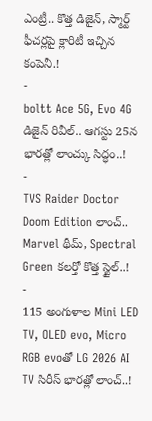ఎంట్రీ.. కొత్త డిజైన్, స్మార్ట్ ఫీచర్లపై క్లారిటీ ఇచ్చిన కంపెనీ.!
-
boltt Ace 5G, Evo 4G డిజైన్ రివీల్.. ఆగస్టు 25న భారత్లో లాంచ్కు సిద్ధం..!
-
TVS Raider Doctor Doom Edition లాంచ్.. Marvel థీమ్, Spectral Green కలర్తో కొత్త స్టైల్..!
-
115 అంగుళాల Mini LED TV, OLED evo, Micro RGB evoతో LG 2026 AI TV సిరీస్ భారత్లో లాంచ్..!